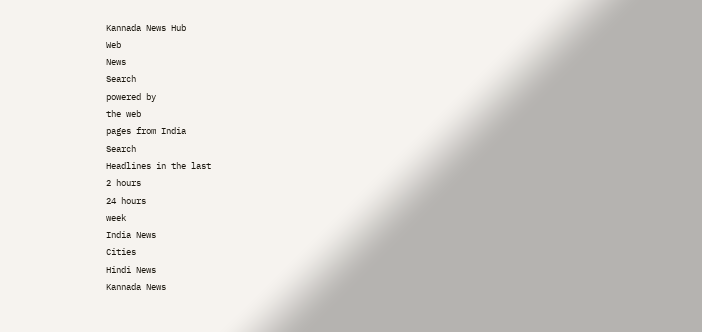Kannada News Hub
Web
News
Search
powered by
the web
pages from India
Search
Headlines in the last
2 hours
24 hours
week
India News
Cities
Hindi News
Kannada News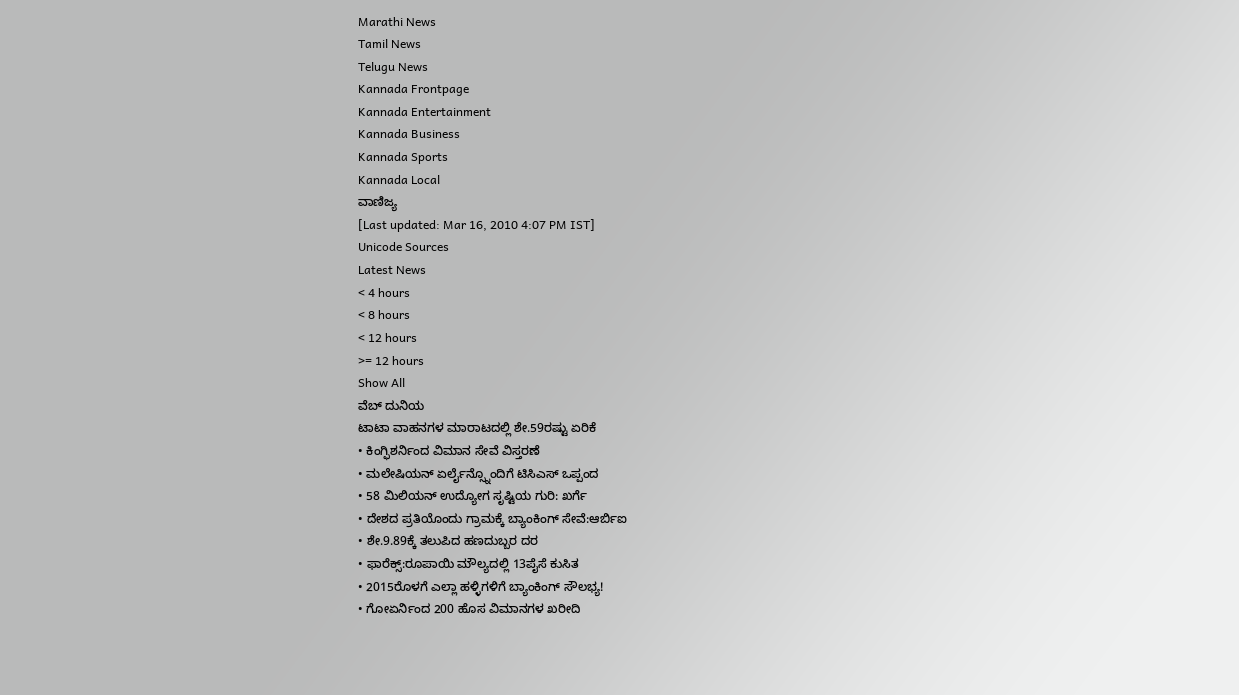Marathi News
Tamil News
Telugu News
Kannada Frontpage
Kannada Entertainment
Kannada Business
Kannada Sports
Kannada Local
ವಾಣಿಜ್ಯ
[Last updated: Mar 16, 2010 4:07 PM IST]
Unicode Sources
Latest News
< 4 hours
< 8 hours
< 12 hours
>= 12 hours
Show All
ವೆಬ್ ದುನಿಯ
ಟಾಟಾ ವಾಹನಗಳ ಮಾರಾಟದಲ್ಲಿ ಶೇ.59ರಷ್ಟು ಏರಿಕೆ
• ಕಿಂಗ್ಫಿಶರ್ನಿಂದ ವಿಮಾನ ಸೇವೆ ವಿಸ್ತರಣೆ
• ಮಲೇಷಿಯನ್ ಏರ್ಲೈನ್ಸ್ನೊಂದಿಗೆ ಟಿಸಿಎಸ್ ಒಪ್ಪಂದ
• 58 ಮಿಲಿಯನ್ ಉದ್ಯೋಗ ಸೃಷ್ಟಿಯ ಗುರಿ: ಖರ್ಗೆ
• ದೇಶದ ಪ್ರತಿಯೊಂದು ಗ್ರಾಮಕ್ಕೆ ಬ್ಯಾಂಕಿಂಗ್ ಸೇವೆ:ಆರ್ಬಿಐ
• ಶೇ.9.89ಕ್ಕೆ ತಲುಪಿದ ಹಣದುಬ್ಬರ ದರ
• ಫಾರೆಕ್ಸ್:ರೂಪಾಯಿ ಮೌಲ್ಯದಲ್ಲಿ 13ಪೈಸೆ ಕುಸಿತ
• 2015ರೊಳಗೆ ಎಲ್ಲಾ ಹಳ್ಳಿಗಳಿಗೆ ಬ್ಯಾಂಕಿಂಗ್ ಸೌಲಭ್ಯ!
• ಗೋಏರ್ನಿಂದ 200 ಹೊಸ ವಿಮಾನಗಳ ಖರೀದಿ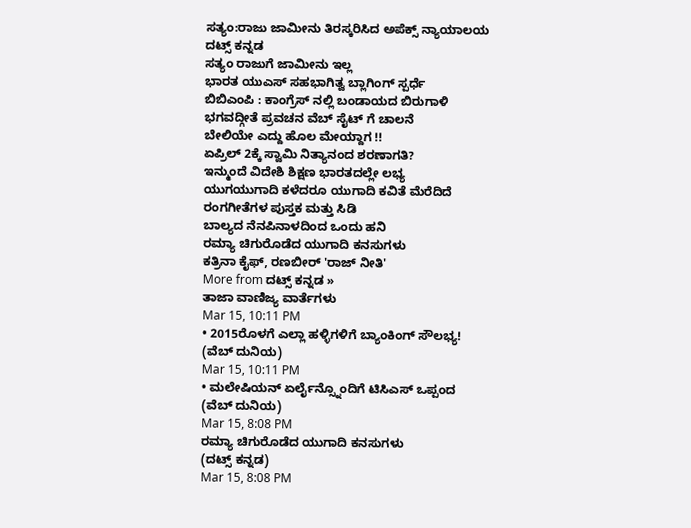ಸತ್ಯಂ:ರಾಜು ಜಾಮೀನು ತಿರಸ್ಕರಿಸಿದ ಅಪೆಕ್ಸ್ ನ್ಯಾಯಾಲಯ
ದಟ್ಸ್ ಕನ್ನಡ
ಸತ್ಯಂ ರಾಜುಗೆ ಜಾಮೀನು ಇಲ್ಲ
ಭಾರತ ಯುಎಸ್ ಸಹಭಾಗಿತ್ವ ಬ್ಲಾಗಿಂಗ್ ಸ್ಪರ್ಧೆ
ಬಿಬಿಎಂಪಿ : ಕಾಂಗ್ರೆಸ್ ನಲ್ಲಿ ಬಂಡಾಯದ ಬಿರುಗಾಳಿ
ಭಗವದ್ಗೀತೆ ಪ್ರವಚನ ವೆಬ್ ಸೈಟ್ ಗೆ ಚಾಲನೆ
ಬೇಲಿಯೇ ಎದ್ದು ಹೊಲ ಮೇಯ್ದಾಗ !!
ಏಪ್ರಿಲ್ 2ಕ್ಕೆ ಸ್ವಾಮಿ ನಿತ್ಯಾನಂದ ಶರಣಾಗತಿ?
ಇನ್ಮುಂದೆ ವಿದೇಶಿ ಶಿಕ್ಷಣ ಭಾರತದಲ್ಲೇ ಲಭ್ಯ
ಯುಗಯುಗಾದಿ ಕಳೆದರೂ ಯುಗಾದಿ ಕವಿತೆ ಮೆರೆದಿದೆ
ರಂಗಗೀತೆಗಳ ಪುಸ್ತಕ ಮತ್ತು ಸಿಡಿ
ಬಾಲ್ಯದ ನೆನಪಿನಾಳದಿಂದ ಒಂದು ಹನಿ
ರಮ್ಯಾ ಚಿಗುರೊಡೆದ ಯುಗಾದಿ ಕನಸುಗಳು
ಕತ್ರಿನಾ ಕೈಫ್, ರಣಬೀರ್ 'ರಾಜ್ ನೀತಿ'
More from ದಟ್ಸ್ ಕನ್ನಡ »
ತಾಜಾ ವಾಣಿಜ್ಯ ವಾರ್ತೆಗಳು
Mar 15, 10:11 PM
• 2015ರೊಳಗೆ ಎಲ್ಲಾ ಹಳ್ಳಿಗಳಿಗೆ ಬ್ಯಾಂಕಿಂಗ್ ಸೌಲಭ್ಯ!
(ವೆಬ್ ದುನಿಯ)
Mar 15, 10:11 PM
• ಮಲೇಷಿಯನ್ ಏರ್ಲೈನ್ಸ್ನೊಂದಿಗೆ ಟಿಸಿಎಸ್ ಒಪ್ಪಂದ
(ವೆಬ್ ದುನಿಯ)
Mar 15, 8:08 PM
ರಮ್ಯಾ ಚಿಗುರೊಡೆದ ಯುಗಾದಿ ಕನಸುಗಳು
(ದಟ್ಸ್ ಕನ್ನಡ)
Mar 15, 8:08 PM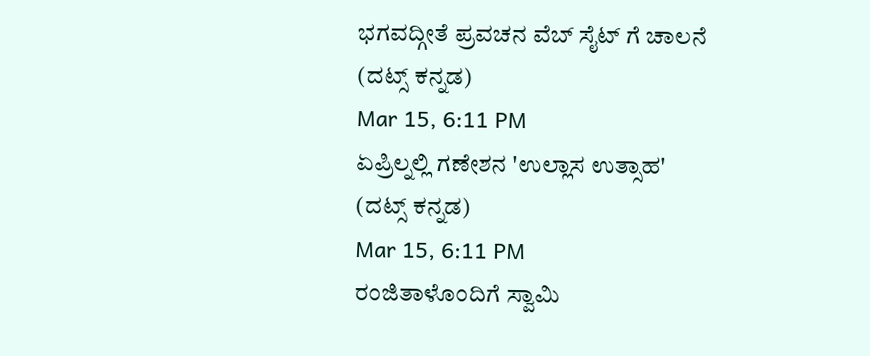ಭಗವದ್ಗೀತೆ ಪ್ರವಚನ ವೆಬ್ ಸೈಟ್ ಗೆ ಚಾಲನೆ
(ದಟ್ಸ್ ಕನ್ನಡ)
Mar 15, 6:11 PM
ಏಪ್ರಿಲ್ನಲ್ಲಿ ಗಣೇಶನ 'ಉಲ್ಲಾಸ ಉತ್ಸಾಹ'
(ದಟ್ಸ್ ಕನ್ನಡ)
Mar 15, 6:11 PM
ರಂಜಿತಾಳೊಂದಿಗೆ ಸ್ವಾಮಿ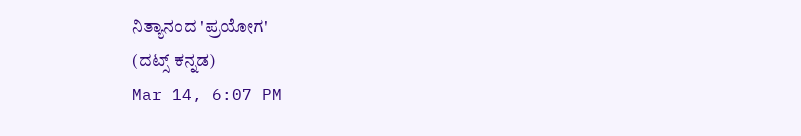ನಿತ್ಯಾನಂದ 'ಪ್ರಯೋಗ'
(ದಟ್ಸ್ ಕನ್ನಡ)
Mar 14, 6:07 PM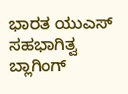ಭಾರತ ಯುಎಸ್ ಸಹಭಾಗಿತ್ವ ಬ್ಲಾಗಿಂಗ್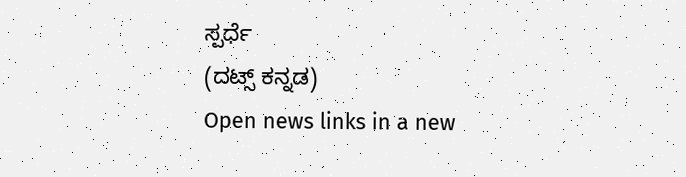ಸ್ಪರ್ಧೆ
(ದಟ್ಸ್ ಕನ್ನಡ)
Open news links in a new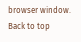browser window.
Back to top